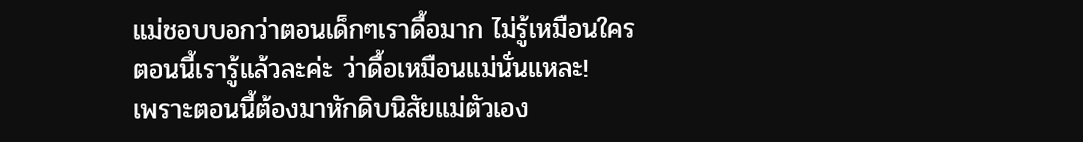แม่ชอบบอกว่าตอนเด็กๆเราดื้อมาก ไม่รู้เหมือนใคร
ตอนนี้เรารู้แล้วละค่ะ ว่าดื้อเหมือนแม่นั่นแหละ!
เพราะตอนนี้ต้องมาหักดิบนิสัยแม่ตัวเอง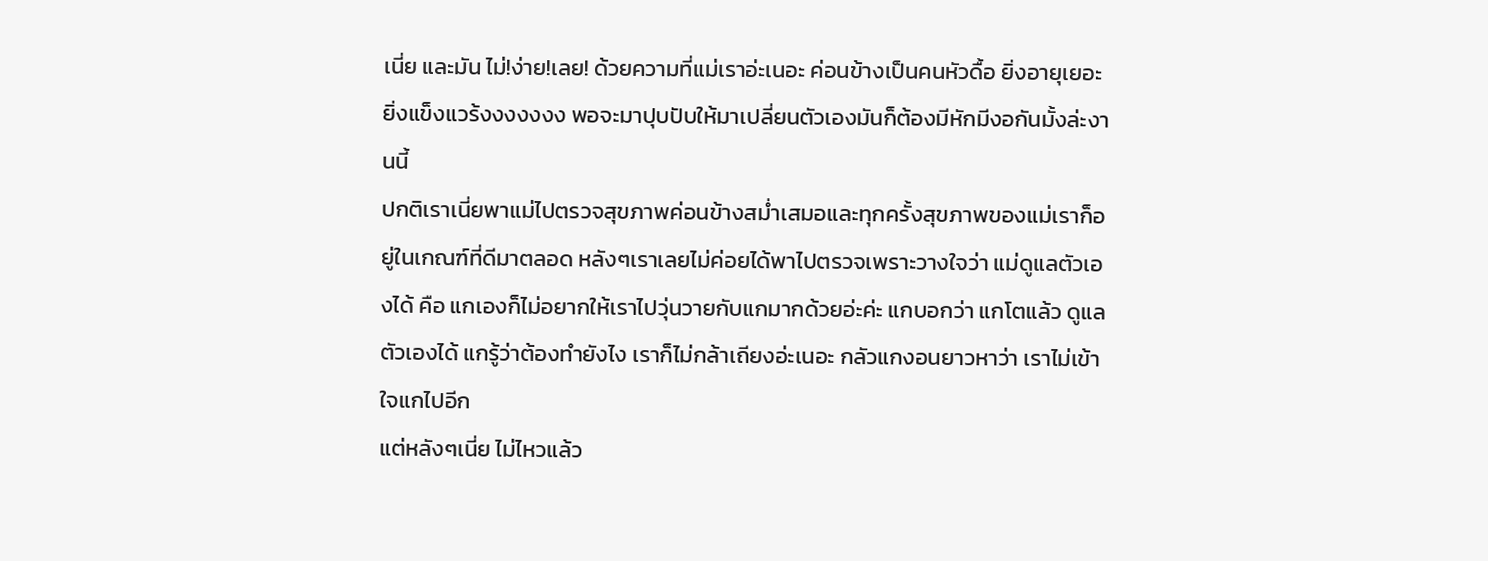เนี่ย และมัน ไม่!ง่าย!เลย! ด้วยความที่แม่เราอ่ะเนอะ ค่อนข้างเป็นคนหัวดื้อ ยิ่งอายุเยอะยิ่งแข็งแวร้งงงงงงง พอจะมาปุบปับให้มาเปลี่ยนตัวเองมันก็ต้องมีหักมีงอกันมั้งล่ะงานนี้
ปกติเราเนี่ยพาแม่ไปตรวจสุขภาพค่อนข้างสม่ำเสมอและทุกครั้งสุขภาพของแม่เราก็อยู่ในเกณฑ์ที่ดีมาตลอด หลังๆเราเลยไม่ค่อยได้พาไปตรวจเพราะวางใจว่า แม่ดูแลตัวเองได้ คือ แกเองก็ไม่อยากให้เราไปวุ่นวายกับแกมากด้วยอ่ะค่ะ แกบอกว่า แกโตแล้ว ดูแลตัวเองได้ แกรู้ว่าต้องทำยังไง เราก็ไม่กล้าเถียงอ่ะเนอะ กลัวแกงอนยาวหาว่า เราไม่เข้าใจแกไปอีก
แต่หลังๆเนี่ย ไม่ไหวแล้ว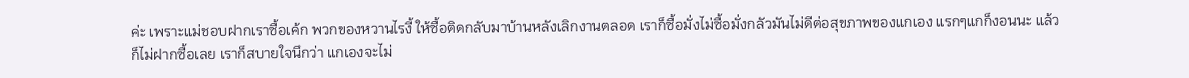ค่ะ เพราะแม่ชอบฝากเราซื้อเค้ก พวกของหวานไรงี้ ให้ซื้อติดกลับมาบ้านหลังเลิกงานตลอด เราก็ซื้อมั่งไม่ซื้อมั่งกลัวมันไม่ดีต่อสุขภาพของแกเอง แรกๆแกก็งอนนะ แล้วก็ไม่ฝากซื้อเลย เราก็สบายใจนึกว่า แกเองจะไม่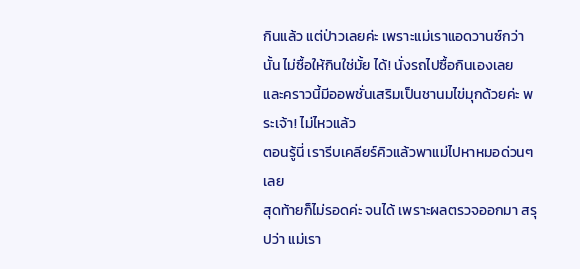กินแล้ว แต่ป่าวเลยค่ะ เพราะแม่เราแอดวานซ์กว่านั้น ไม่ซื้อให้กินใช่มั้ย ได้! นั่งรถไปซื้อกินเองเลย
และคราวนี้มีออพชั่นเสริมเป็นชานมไข่มุกด้วยค่ะ พระเจ้า! ไม่ไหวแล้ว
ตอนรู้นี่ เรารีบเคลียร์คิวแล้วพาแม่ไปหาหมอด่วนๆเลย
สุดท้ายก็ไม่รอดค่ะ จนได้ เพราะผลตรวจออกมา สรุปว่า แม่เรา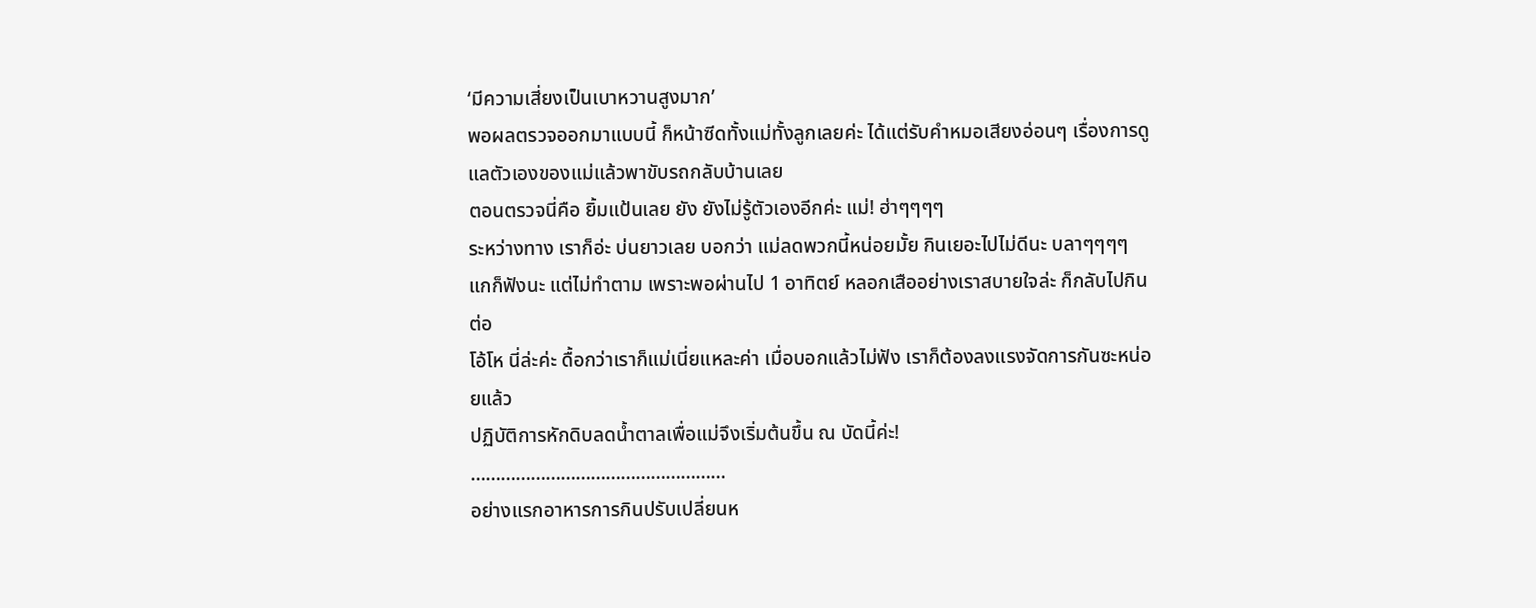‘มีความเสี่ยงเป็นเบาหวานสูงมาก’
พอผลตรวจออกมาแบบนี้ ก็หน้าซีดทั้งแม่ทั้งลูกเลยค่ะ ได้แต่รับคำหมอเสียงอ่อนๆ เรื่องการดูแลตัวเองของแม่แล้วพาขับรถกลับบ้านเลย
ตอนตรวจนี่คือ ยิ้มแป้นเลย ยัง ยังไม่รู้ตัวเองอีกค่ะ แม่! ฮ่าๆๆๆๆ
ระหว่างทาง เราก็อ่ะ บ่นยาวเลย บอกว่า แม่ลดพวกนี้หน่อยมั้ย กินเยอะไปไม่ดีนะ บลาๆๆๆๆ แกก็ฟังนะ แต่ไม่ทำตาม เพราะพอผ่านไป 1 อาทิตย์ หลอกเสืออย่างเราสบายใจล่ะ ก็กลับไปกินต่อ
โอ้โห นี่ล่ะค่ะ ดื้อกว่าเราก็แม่เนี่ยแหละค่า เมื่อบอกแล้วไม่ฟัง เราก็ต้องลงแรงจัดการกันซะหน่อยแล้ว
ปฏิบัติการหักดิบลดน้ำตาลเพื่อแม่จึงเริ่มต้นขึ้น ณ บัดนี้ค่ะ!
……………………………………………
อย่างแรกอาหารการกินปรับเปลี่ยนห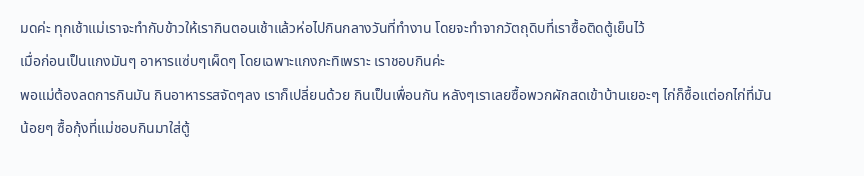มดค่ะ ทุกเช้าแม่เราจะทำกับข้าวให้เรากินตอนเช้าแล้วห่อไปกินกลางวันที่ทำงาน โดยจะทำจากวัตถุดิบที่เราซื้อติดตู้เย็นไว้
เมื่อก่อนเป็นแกงมันๆ อาหารแซ่บๆเผ็ดๆ โดยเฉพาะแกงกะทิเพราะ เราชอบกินค่ะ
พอแม่ต้องลดการกินมัน กินอาหารรสจัดๆลง เราก็เปลี่ยนด้วย กินเป็นเพื่อนกัน หลังๆเราเลยซื้อพวกผักสดเข้าบ้านเยอะๆ ไก่ก็ซื้อแต่อกไก่ที่มันน้อยๆ ซื้อกุ้งที่แม่ชอบกินมาใส่ตู้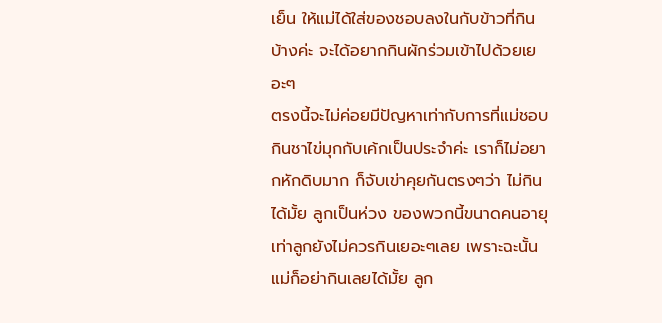เย็น ให้แม่ได้ใส่ของชอบลงในกับข้าวที่กินบ้างค่ะ จะได้อยากกินผักร่วมเข้าไปด้วยเยอะๆ
ตรงนี้จะไม่ค่อยมีปัญหาเท่ากับการที่แม่ชอบกินชาไข่มุกกับเค้กเป็นประจำค่ะ เราก็ไม่อยากหักดิบมาก ก็จับเข่าคุยกันตรงๆว่า ไม่กินได้มั้ย ลูกเป็นห่วง ของพวกนี้ขนาดคนอายุเท่าลูกยังไม่ควรกินเยอะๆเลย เพราะฉะนั้น แม่ก็อย่ากินเลยได้มั้ย ลูก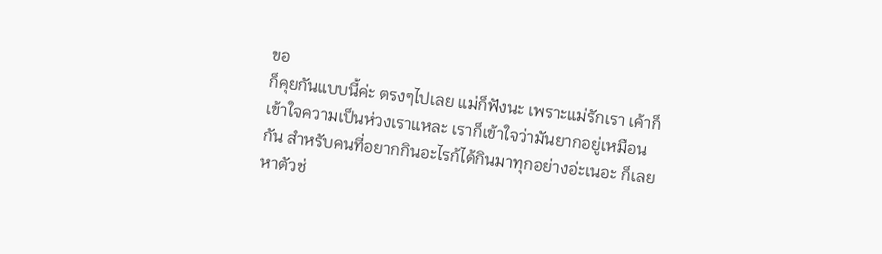ขอ
ก็คุยกันแบบนี้ค่ะ ตรงๆไปเลย แม่ก็ฟังนะ เพราะแม่รักเรา เค้าก็เข้าใจความเป็นห่วงเราแหละ เราก็เข้าใจว่ามันยากอยู่เหมือนกัน สำหรับคนที่อยากกินอะไรก้ได้กินมาทุกอย่างอ่ะเนอะ ก็เลยหาตัวช่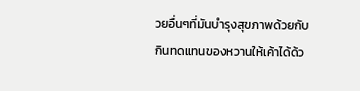วยอื่นๆที่มันบำรุงสุขภาพด้วยกับกินทดแทนของหวานให้เค้าได้ด้ว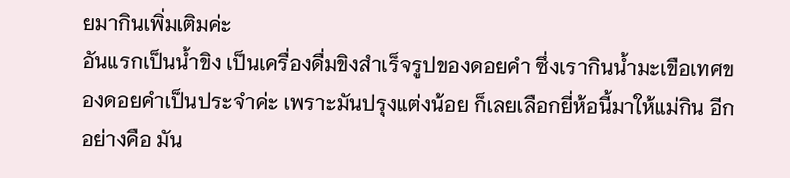ยมากินเพิ่มเติมค่ะ
อันแรกเป็นน้ำขิง เป็นเครื่องดื่มขิงสำเร็จรูปของดอยคำ ซึ่งเรากินน้ำมะเขือเทศของดอยคำเป็นประจำค่ะ เพราะมันปรุงแต่งน้อย ก็เลยเลือกยี่ห้อนี้มาให้แม่กิน อีกอย่างคือ มัน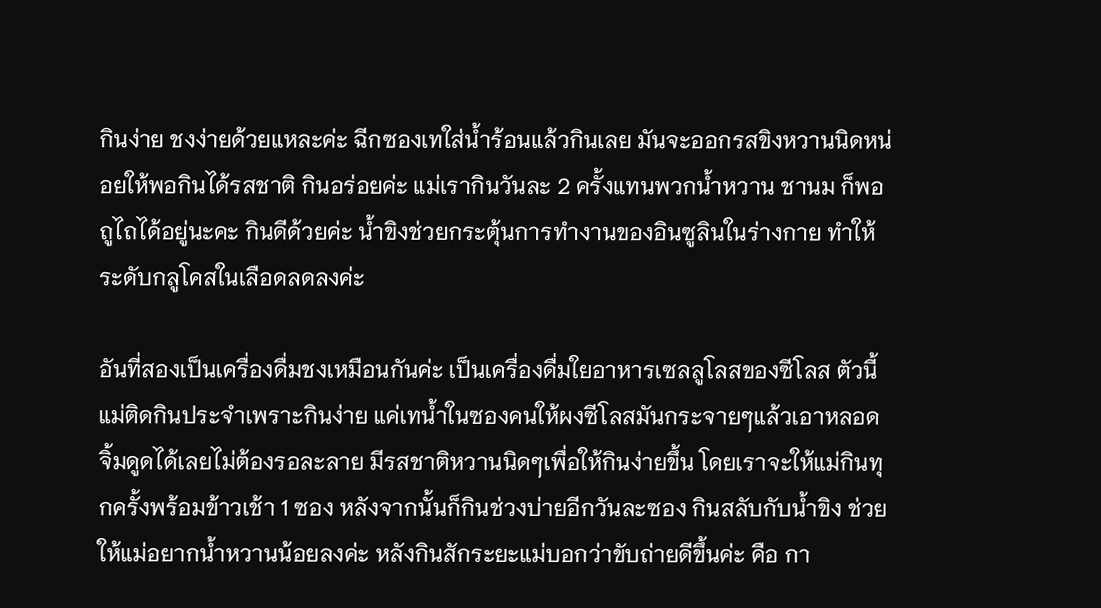กินง่าย ชงง่ายด้วยแหละค่ะ ฉีกซองเทใส่น้ำร้อนแล้วกินเลย มันจะออกรสขิงหวานนิดหน่อยให้พอกินได้รสชาติ กินอร่อยค่ะ แม่เรากินวันละ 2 ครั้งแทนพวกน้ำหวาน ชานม ก็พอถูไถได้อยู่นะคะ กินดีด้วยค่ะ น้ำขิงช่วยกระตุ้นการทำงานของอินซูลินในร่างกาย ทำให้ระดับกลูโคสในเลือดลดลงค่ะ

อันที่สองเป็นเครื่องดื่มชงเหมือนกันค่ะ เป็นเครื่องดื่มใยอาหารเซลลูโลสของซีโลส ตัวนี้แม่ติดกินประจำเพราะกินง่าย แค่เทน้ำในซองคนให้ผงซีโลสมันกระจายๆแล้วเอาหลอดจิ้มดูดได้เลยไม่ต้องรอละลาย มีรสชาติหวานนิดๆเพื่อให้กินง่ายขึ้น โดยเราจะให้แม่กินทุกครั้งพร้อมข้าวเช้า 1 ซอง หลังจากนั้นก็กินช่วงบ่ายอีกวันละซอง กินสลับกับน้ำขิง ช่วยให้แม่อยากน้ำหวานน้อยลงค่ะ หลังกินสักระยะแม่บอกว่าขับถ่ายดีขึ้นค่ะ คือ กา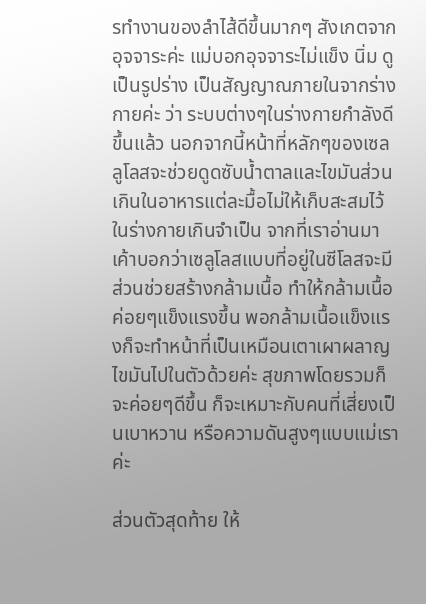รทำงานของลำไส้ดีขึ้นมากๆ สังเกตจากอุจจาระค่ะ แม่บอกอุจจาระไม่แข็ง นิ่ม ดูเป็นรูปร่าง เป็นสัญญาณภายในจากร่างกายค่ะ ว่า ระบบต่างๆในร่างกายกำลังดีขึ้นแล้ว นอกจากนี้หน้าที่หลักๆของเซลลูโลสจะช่วยดูดซับน้ำตาลและไขมันส่วนเกินในอาหารแต่ละมื้อไม่ให้เก็บสะสมไว้ในร่างกายเกินจำเป็น จากที่เราอ่านมาเค้าบอกว่าเซลูโลสแบบที่อยู่ในซีโลสจะมีส่วนช่วยสร้างกล้ามเนื้อ ทำให้กล้ามเนื้อค่อยๆแข็งแรงขึ้น พอกล้ามเนื้อแข็งแรงก็จะทำหน้าที่เป็นเหมือนเตาเผาผลาญไขมันไปในตัวด้วยค่ะ สุขภาพโดยรวมก็จะค่อยๆดีขึ้น ก็จะเหมาะกับคนที่เสี่ยงเป็นเบาหวาน หรือความดันสูงๆแบบแม่เราค่ะ

ส่วนตัวสุดท้าย ให้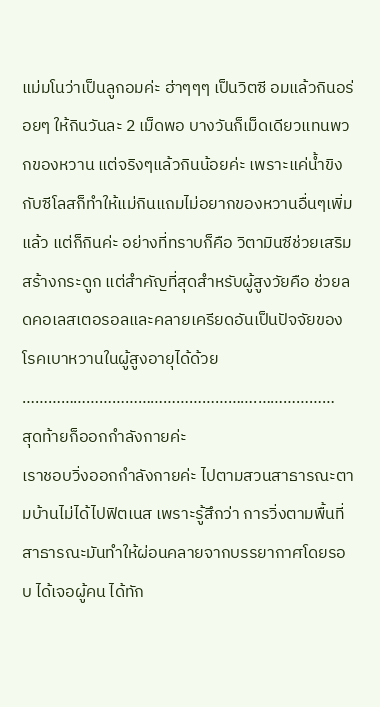แม่มโนว่าเป็นลูกอมค่ะ ฮ่าๆๆๆ เป็นวิตซี อมแล้วกินอร่อยๆ ให้กินวันละ 2 เม็ดพอ บางวันก็เม็ดเดียวแทนพวกของหวาน แต่จริงๆแล้วกินน้อยค่ะ เพราะแค่น้ำขิงกับซีโลสก็ทำให้แม่กินแถมไม่อยากของหวานอื่นๆเพิ่มแล้ว แต่ก็กินค่ะ อย่างที่ทราบก็คือ วิตามินซีช่วยเสริมสร้างกระดูก แต่สำคัญที่สุดสำหรับผู้สูงวัยคือ ช่วยลดคอเลสเตอรอลและคลายเครียดอันเป็นปัจจัยของโรคเบาหวานในผู้สูงอายุได้ด้วย
……………………………………………….………………
สุดท้ายก็ออกกำลังกายค่ะ
เราชอบวิ่งออกกำลังกายค่ะ ไปตามสวนสาธารณะตามบ้านไม่ได้ไปฟิตเนส เพราะรู้สึกว่า การวิ่งตามพื้นที่สาธารณะมันทำให้ผ่อนคลายจากบรรยากาศโดยรอบ ได้เจอผู้คน ได้ทัก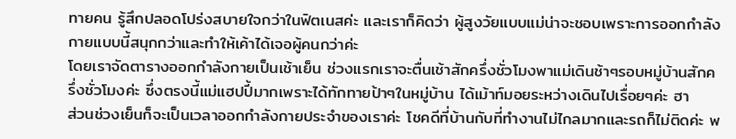ทายคน รู้สึกปลอดโปร่งสบายใจกว่าในฟิตเนสค่ะ และเราก็คิดว่า ผู้สูงวัยแบบแม่น่าจะชอบเพราะการออกกำลังกายแบบนี้สนุกกว่าและทำให้เค้าได้เจอผู้คนกว่าค่ะ
โดยเราจัดตารางออกกำลังกายเป็นเช้าเย็น ช่วงแรกเราจะตื่นเช้าสักครึ่งชั่วโมงพาแม่เดินช้าๆรอบหมู่บ้านสักครึ่งชั่วโมงค่ะ ซึ่งตรงนี้แม่แฮปปี้มากเพราะได้ทักทายป้าๆในหมู่บ้าน ได้เม้าท์มอยระหว่างเดินไปเรื่อยๆค่ะ ฮา
ส่วนช่วงเย็นก็จะเป็นเวลาออกกำลังกายประจำของเราค่ะ โชคดีที่บ้านกับที่ทำงานไม่ไกลมากและรถก็ไม่ติดค่ะ พ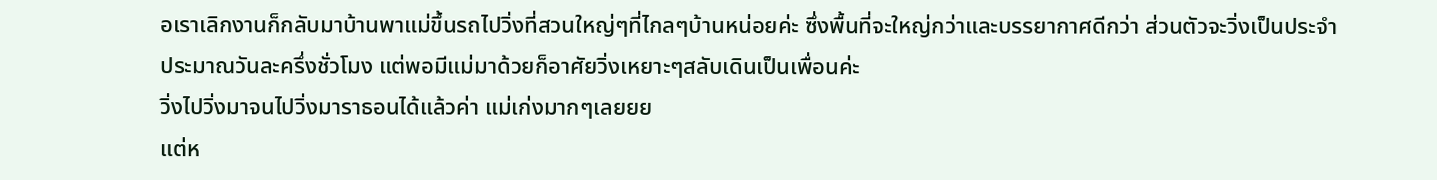อเราเลิกงานก็กลับมาบ้านพาแม่ขึ้นรถไปวิ่งที่สวนใหญ่ๆที่ไกลๆบ้านหน่อยค่ะ ซึ่งพื้นที่จะใหญ่กว่าและบรรยากาศดีกว่า ส่วนตัวจะวิ่งเป็นประจำ ประมาณวันละครึ่งชั่วโมง แต่พอมีแม่มาด้วยก็อาศัยวิ่งเหยาะๆสลับเดินเป็นเพื่อนค่ะ
วิ่งไปวิ่งมาจนไปวิ่งมาราธอนได้แล้วค่า แม่เก่งมากๆเลยยย
แต่ห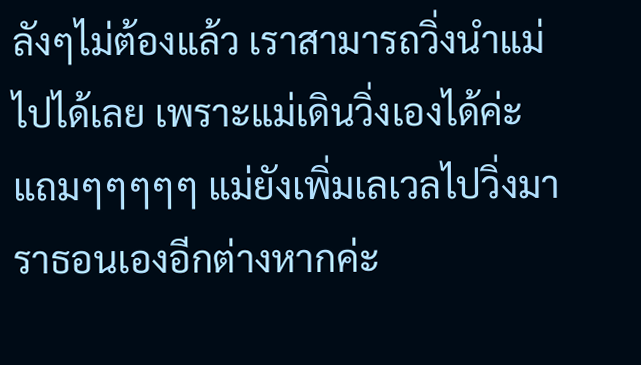ลังๆไม่ต้องแล้ว เราสามารถวิ่งนำแม่ไปได้เลย เพราะแม่เดินวิ่งเองได้ค่ะ แถมๆๆๆๆๆ แม่ยังเพิ่มเลเวลไปวิ่งมาราธอนเองอีกต่างหากค่ะ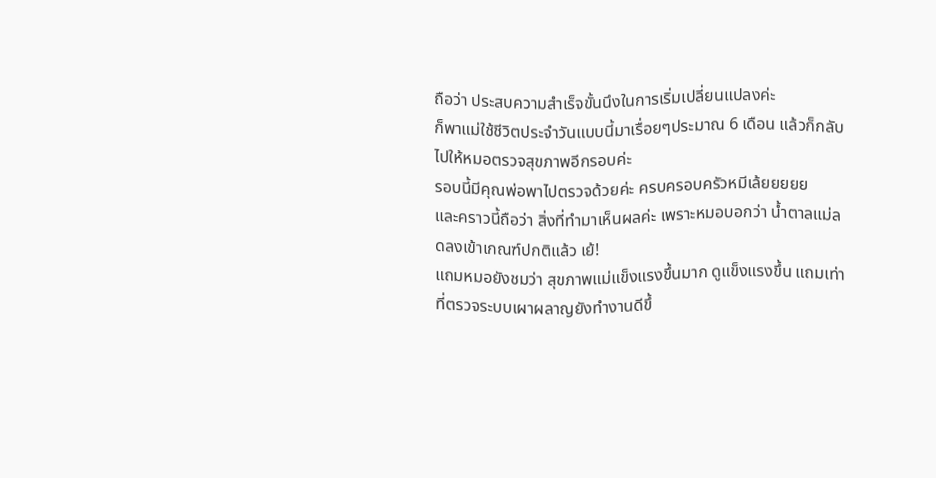ถือว่า ประสบความสำเร็จขั้นนึงในการเริ่มเปลี่ยนแปลงค่ะ
ก็พาแม่ใช้ชีวิตประจำวันแบบนี้มาเรื่อยๆประมาณ 6 เดือน แล้วก็กลับไปให้หมอตรวจสุขภาพอีกรอบค่ะ
รอบนี้มีคุณพ่อพาไปตรวจด้วยค่ะ ครบครอบครัวหมีเล้ยยยยย
และคราวนี้ถือว่า สิ่งที่ทำมาเห็นผลค่ะ เพราะหมอบอกว่า น้ำตาลแม่ลดลงเข้าเกณฑ์ปกติแล้ว เย้!
แถมหมอยังชมว่า สุขภาพแม่แข็งแรงขึ้นมาก ดูแข็งแรงขึ้น แถมเท่าที่ตรวจระบบเผาผลาญยังทำงานดีขึ้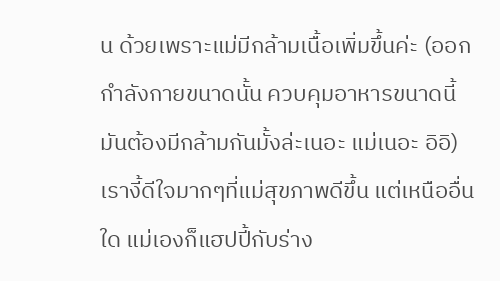น ด้วยเพราะแม่มีกล้ามเนื้อเพิ่มขึ้นค่ะ (ออกกำลังกายขนาดนั้น ควบคุมอาหารขนาดนี้ มันต้องมีกล้ามกันมั้งล่ะเนอะ แม่เนอะ อิอิ) เรางี้ดีใจมากๆที่แม่สุขภาพดีขึ้น แต่เหนืออื่นใด แม่เองก็แฮปปี้กับร่าง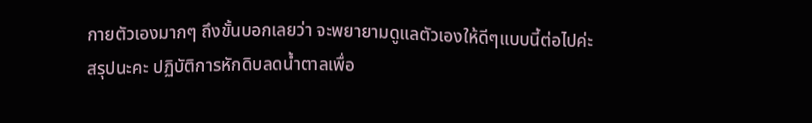กายตัวเองมากๆ ถึงขั้นบอกเลยว่า จะพยายามดูแลตัวเองให้ดีๆแบบนี้ต่อไปค่ะ
สรุปนะคะ ปฏิบัติการหักดิบลดน้ำตาลเพื่อ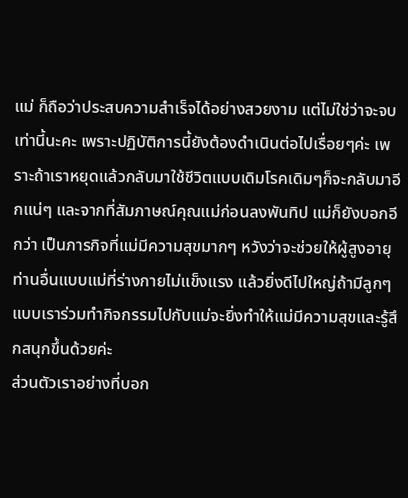แม่ ก็ถือว่าประสบความสำเร็จได้อย่างสวยงาม แต่ไม่ใช่ว่าจะจบเท่านี้นะคะ เพราะปฏิบัติการนี้ยังต้องดำเนินต่อไปเรื่อยๆค่ะ เพราะถ้าเราหยุดแล้วกลับมาใช้ชีวิตแบบเดิมโรคเดิมๆก็จะกลับมาอีกแน่ๆ และจากที่สัมภาษณ์คุณแม่ก่อนลงพันทิป แม่ก็ยังบอกอีกว่า เป็นภารกิจที่แม่มีความสุขมากๆ หวังว่าจะช่วยให้ผู้สูงอายุท่านอื่นแบบแม่ที่ร่างกายไม่แข็งแรง แล้วยิ่งดีไปใหญ่ถ้ามีลูกๆแบบเราร่วมทำกิจกรรมไปกับแม่จะยิ่งทำให้แม่มีความสุขและรู้สึกสนุกขึ้นด้วยค่ะ
ส่วนตัวเราอย่างที่บอก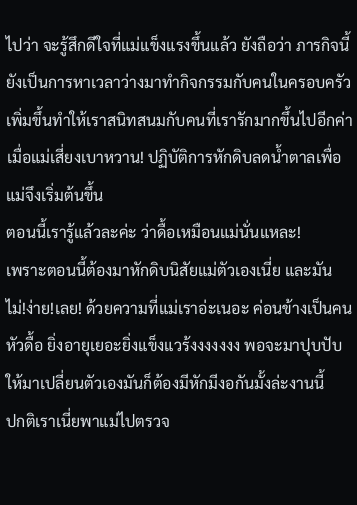ไปว่า จะรู้สึกดีใจที่แม่แข็งแรงขึ้นแล้ว ยังถือว่า ภารกิจนี้ยังเป็นการหาเวลาว่างมาทำกิจกรรมกับคนในครอบครัวเพิ่มขึ้นทำให้เราสนิทสนมกับคนที่เรารักมากขึ้นไปอีกค่า
เมื่อแม่เสี่ยงเบาหวาน! ปฏิบัติการหักดิบลดน้ำตาลเพื่อแม่จึงเริ่มต้นขึ้น
ตอนนี้เรารู้แล้วละค่ะ ว่าดื้อเหมือนแม่นั่นแหละ!
เพราะตอนนี้ต้องมาหักดิบนิสัยแม่ตัวเองเนี่ย และมัน ไม่!ง่าย!เลย! ด้วยความที่แม่เราอ่ะเนอะ ค่อนข้างเป็นคนหัวดื้อ ยิ่งอายุเยอะยิ่งแข็งแวร้งงงงงงง พอจะมาปุบปับให้มาเปลี่ยนตัวเองมันก็ต้องมีหักมีงอกันมั้งล่ะงานนี้
ปกติเราเนี่ยพาแม่ไปตรวจ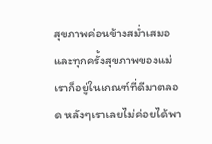สุขภาพค่อนข้างสม่ำเสมอและทุกครั้งสุขภาพของแม่เราก็อยู่ในเกณฑ์ที่ดีมาตลอด หลังๆเราเลยไม่ค่อยได้พา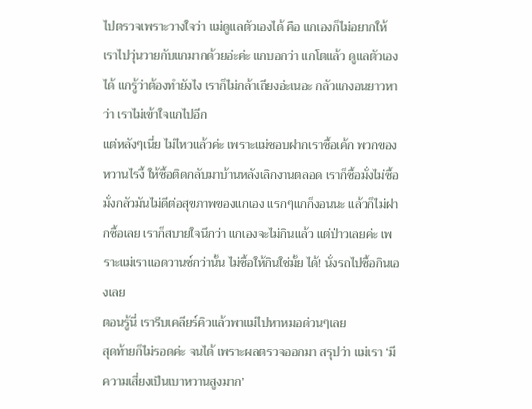ไปตรวจเพราะวางใจว่า แม่ดูแลตัวเองได้ คือ แกเองก็ไม่อยากให้เราไปวุ่นวายกับแกมากด้วยอ่ะค่ะ แกบอกว่า แกโตแล้ว ดูแลตัวเองได้ แกรู้ว่าต้องทำยังไง เราก็ไม่กล้าเถียงอ่ะเนอะ กลัวแกงอนยาวหาว่า เราไม่เข้าใจแกไปอีก
แต่หลังๆเนี่ย ไม่ไหวแล้วค่ะ เพราะแม่ชอบฝากเราซื้อเค้ก พวกของหวานไรงี้ ให้ซื้อติดกลับมาบ้านหลังเลิกงานตลอด เราก็ซื้อมั่งไม่ซื้อมั่งกลัวมันไม่ดีต่อสุขภาพของแกเอง แรกๆแกก็งอนนะ แล้วก็ไม่ฝากซื้อเลย เราก็สบายใจนึกว่า แกเองจะไม่กินแล้ว แต่ป่าวเลยค่ะ เพราะแม่เราแอดวานซ์กว่านั้น ไม่ซื้อให้กินใช่มั้ย ได้! นั่งรถไปซื้อกินเองเลย
ตอนรู้นี่ เรารีบเคลียร์คิวแล้วพาแม่ไปหาหมอด่วนๆเลย
สุดท้ายก็ไม่รอดค่ะ จนได้ เพราะผลตรวจออกมา สรุปว่า แม่เรา ‘มีความเสี่ยงเป็นเบาหวานสูงมาก’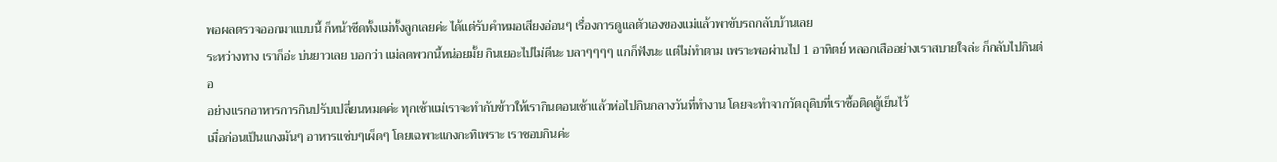พอผลตรวจออกมาแบบนี้ ก็หน้าซีดทั้งแม่ทั้งลูกเลยค่ะ ได้แต่รับคำหมอเสียงอ่อนๆ เรื่องการดูแลตัวเองของแม่แล้วพาขับรถกลับบ้านเลย
ระหว่างทาง เราก็อ่ะ บ่นยาวเลย บอกว่า แม่ลดพวกนี้หน่อยมั้ย กินเยอะไปไม่ดีนะ บลาๆๆๆๆ แกก็ฟังนะ แต่ไม่ทำตาม เพราะพอผ่านไป 1 อาทิตย์ หลอกเสืออย่างเราสบายใจล่ะ ก็กลับไปกินต่อ
อย่างแรกอาหารการกินปรับเปลี่ยนหมดค่ะ ทุกเช้าแม่เราจะทำกับข้าวให้เรากินตอนเช้าแล้วห่อไปกินกลางวันที่ทำงาน โดยจะทำจากวัตถุดิบที่เราซื้อติดตู้เย็นไว้
เมื่อก่อนเป็นแกงมันๆ อาหารแซ่บๆเผ็ดๆ โดยเฉพาะแกงกะทิเพราะ เราชอบกินค่ะ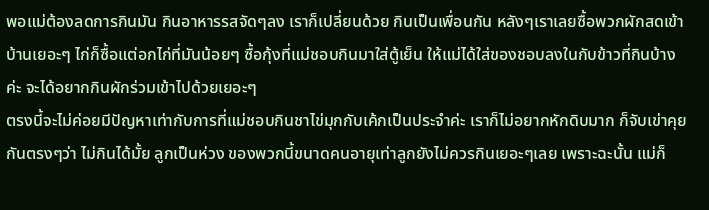พอแม่ต้องลดการกินมัน กินอาหารรสจัดๆลง เราก็เปลี่ยนด้วย กินเป็นเพื่อนกัน หลังๆเราเลยซื้อพวกผักสดเข้าบ้านเยอะๆ ไก่ก็ซื้อแต่อกไก่ที่มันน้อยๆ ซื้อกุ้งที่แม่ชอบกินมาใส่ตู้เย็น ให้แม่ได้ใส่ของชอบลงในกับข้าวที่กินบ้างค่ะ จะได้อยากกินผักร่วมเข้าไปด้วยเยอะๆ
ตรงนี้จะไม่ค่อยมีปัญหาเท่ากับการที่แม่ชอบกินชาไข่มุกกับเค้กเป็นประจำค่ะ เราก็ไม่อยากหักดิบมาก ก็จับเข่าคุยกันตรงๆว่า ไม่กินได้มั้ย ลูกเป็นห่วง ของพวกนี้ขนาดคนอายุเท่าลูกยังไม่ควรกินเยอะๆเลย เพราะฉะนั้น แม่ก็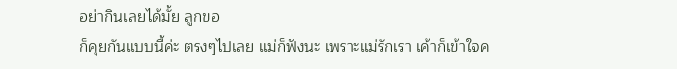อย่ากินเลยได้มั้ย ลูกขอ
ก็คุยกันแบบนี้ค่ะ ตรงๆไปเลย แม่ก็ฟังนะ เพราะแม่รักเรา เค้าก็เข้าใจค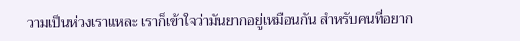วามเป็นห่วงเราแหละ เราก็เข้าใจว่ามันยากอยู่เหมือนกัน สำหรับคนที่อยาก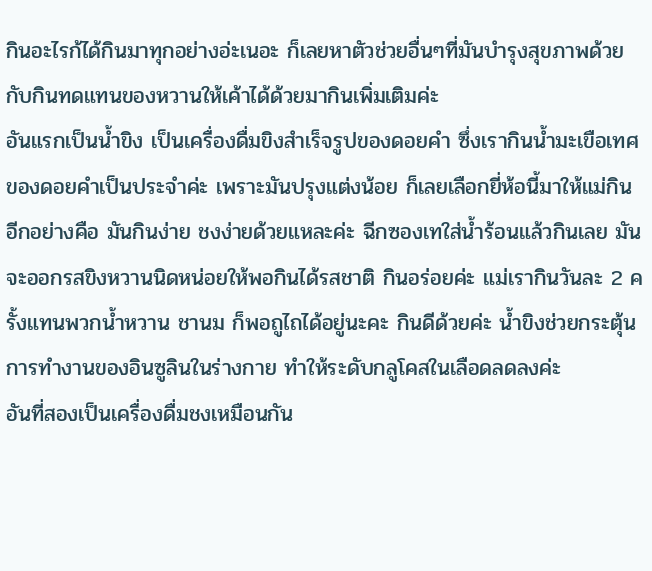กินอะไรก้ได้กินมาทุกอย่างอ่ะเนอะ ก็เลยหาตัวช่วยอื่นๆที่มันบำรุงสุขภาพด้วยกับกินทดแทนของหวานให้เค้าได้ด้วยมากินเพิ่มเติมค่ะ
อันแรกเป็นน้ำขิง เป็นเครื่องดื่มขิงสำเร็จรูปของดอยคำ ซึ่งเรากินน้ำมะเขือเทศของดอยคำเป็นประจำค่ะ เพราะมันปรุงแต่งน้อย ก็เลยเลือกยี่ห้อนี้มาให้แม่กิน อีกอย่างคือ มันกินง่าย ชงง่ายด้วยแหละค่ะ ฉีกซองเทใส่น้ำร้อนแล้วกินเลย มันจะออกรสขิงหวานนิดหน่อยให้พอกินได้รสชาติ กินอร่อยค่ะ แม่เรากินวันละ 2 ครั้งแทนพวกน้ำหวาน ชานม ก็พอถูไถได้อยู่นะคะ กินดีด้วยค่ะ น้ำขิงช่วยกระตุ้นการทำงานของอินซูลินในร่างกาย ทำให้ระดับกลูโคสในเลือดลดลงค่ะ
อันที่สองเป็นเครื่องดื่มชงเหมือนกัน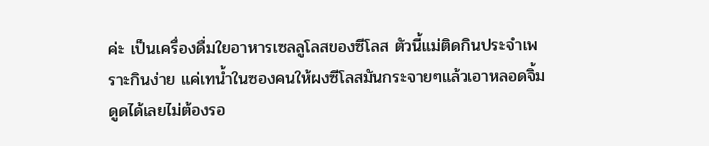ค่ะ เป็นเครื่องดื่มใยอาหารเซลลูโลสของซีโลส ตัวนี้แม่ติดกินประจำเพราะกินง่าย แค่เทน้ำในซองคนให้ผงซีโลสมันกระจายๆแล้วเอาหลอดจิ้มดูดได้เลยไม่ต้องรอ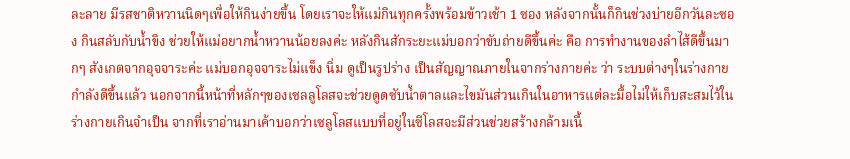ละลาย มีรสชาติหวานนิดๆเพื่อให้กินง่ายขึ้น โดยเราจะให้แม่กินทุกครั้งพร้อมข้าวเช้า 1 ซอง หลังจากนั้นก็กินช่วงบ่ายอีกวันละซอง กินสลับกับน้ำขิง ช่วยให้แม่อยากน้ำหวานน้อยลงค่ะ หลังกินสักระยะแม่บอกว่าขับถ่ายดีขึ้นค่ะ คือ การทำงานของลำไส้ดีขึ้นมากๆ สังเกตจากอุจจาระค่ะ แม่บอกอุจจาระไม่แข็ง นิ่ม ดูเป็นรูปร่าง เป็นสัญญาณภายในจากร่างกายค่ะ ว่า ระบบต่างๆในร่างกายกำลังดีขึ้นแล้ว นอกจากนี้หน้าที่หลักๆของเซลลูโลสจะช่วยดูดซับน้ำตาลและไขมันส่วนเกินในอาหารแต่ละมื้อไม่ให้เก็บสะสมไว้ในร่างกายเกินจำเป็น จากที่เราอ่านมาเค้าบอกว่าเซลูโลสแบบที่อยู่ในซีโลสจะมีส่วนช่วยสร้างกล้ามเนื้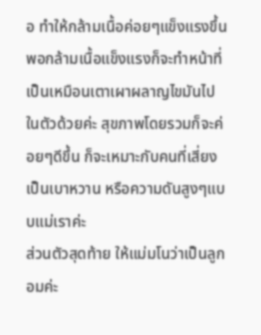อ ทำให้กล้ามเนื้อค่อยๆแข็งแรงขึ้น พอกล้ามเนื้อแข็งแรงก็จะทำหน้าที่เป็นเหมือนเตาเผาผลาญไขมันไปในตัวด้วยค่ะ สุขภาพโดยรวมก็จะค่อยๆดีขึ้น ก็จะเหมาะกับคนที่เสี่ยงเป็นเบาหวาน หรือความดันสูงๆแบบแม่เราค่ะ
ส่วนตัวสุดท้าย ให้แม่มโนว่าเป็นลูกอมค่ะ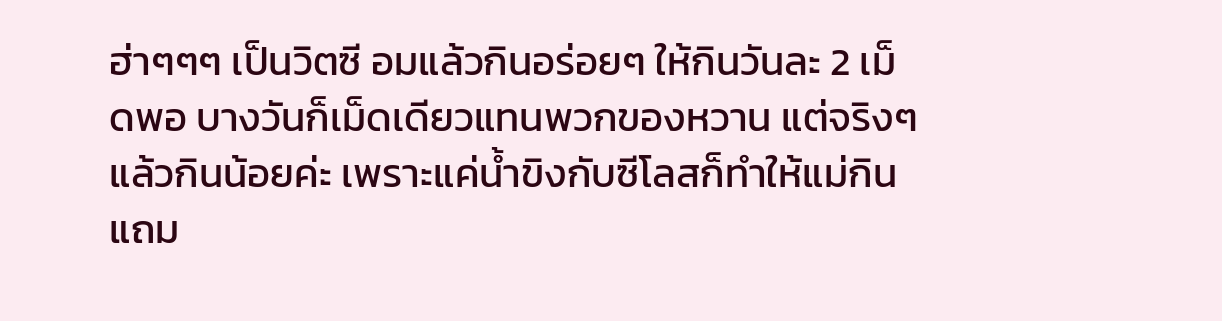ฮ่าๆๆๆ เป็นวิตซี อมแล้วกินอร่อยๆ ให้กินวันละ 2 เม็ดพอ บางวันก็เม็ดเดียวแทนพวกของหวาน แต่จริงๆแล้วกินน้อยค่ะ เพราะแค่น้ำขิงกับซีโลสก็ทำให้แม่กินแถม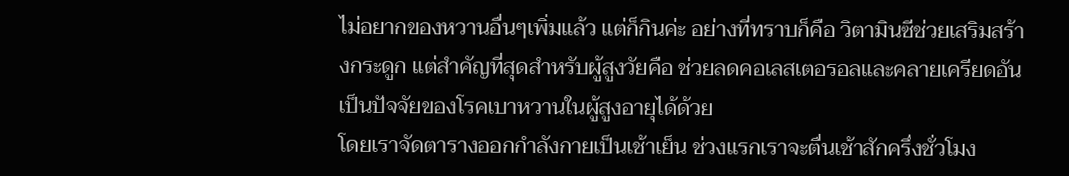ไม่อยากของหวานอื่นๆเพิ่มแล้ว แต่ก็กินค่ะ อย่างที่ทราบก็คือ วิตามินซีช่วยเสริมสร้างกระดูก แต่สำคัญที่สุดสำหรับผู้สูงวัยคือ ช่วยลดคอเลสเตอรอลและคลายเครียดอันเป็นปัจจัยของโรคเบาหวานในผู้สูงอายุได้ด้วย
โดยเราจัดตารางออกกำลังกายเป็นเช้าเย็น ช่วงแรกเราจะตื่นเช้าสักครึ่งชั่วโมง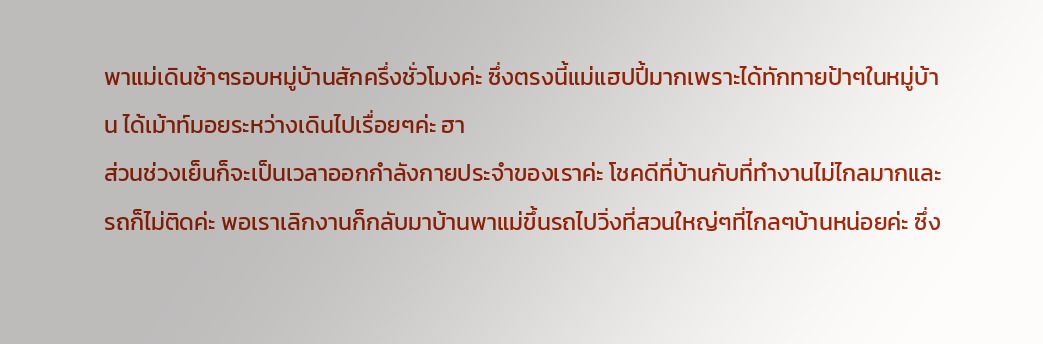พาแม่เดินช้าๆรอบหมู่บ้านสักครึ่งชั่วโมงค่ะ ซึ่งตรงนี้แม่แฮปปี้มากเพราะได้ทักทายป้าๆในหมู่บ้าน ได้เม้าท์มอยระหว่างเดินไปเรื่อยๆค่ะ ฮา
ส่วนช่วงเย็นก็จะเป็นเวลาออกกำลังกายประจำของเราค่ะ โชคดีที่บ้านกับที่ทำงานไม่ไกลมากและรถก็ไม่ติดค่ะ พอเราเลิกงานก็กลับมาบ้านพาแม่ขึ้นรถไปวิ่งที่สวนใหญ่ๆที่ไกลๆบ้านหน่อยค่ะ ซึ่ง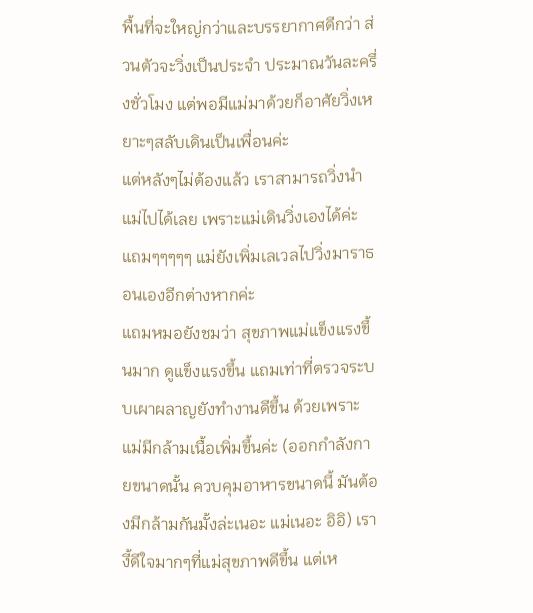พื้นที่จะใหญ่กว่าและบรรยากาศดีกว่า ส่วนตัวจะวิ่งเป็นประจำ ประมาณวันละครึ่งชั่วโมง แต่พอมีแม่มาด้วยก็อาศัยวิ่งเหยาะๆสลับเดินเป็นเพื่อนค่ะ
แต่หลังๆไม่ต้องแล้ว เราสามารถวิ่งนำแม่ไปได้เลย เพราะแม่เดินวิ่งเองได้ค่ะ แถมๆๆๆๆๆ แม่ยังเพิ่มเลเวลไปวิ่งมาราธอนเองอีกต่างหากค่ะ
แถมหมอยังชมว่า สุขภาพแม่แข็งแรงขึ้นมาก ดูแข็งแรงขึ้น แถมเท่าที่ตรวจระบบเผาผลาญยังทำงานดีขึ้น ด้วยเพราะแม่มีกล้ามเนื้อเพิ่มขึ้นค่ะ (ออกกำลังกายขนาดนั้น ควบคุมอาหารขนาดนี้ มันต้องมีกล้ามกันมั้งล่ะเนอะ แม่เนอะ อิอิ) เรางี้ดีใจมากๆที่แม่สุขภาพดีขึ้น แต่เห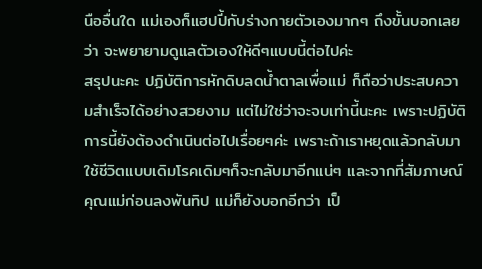นืออื่นใด แม่เองก็แฮปปี้กับร่างกายตัวเองมากๆ ถึงขั้นบอกเลยว่า จะพยายามดูแลตัวเองให้ดีๆแบบนี้ต่อไปค่ะ
สรุปนะคะ ปฏิบัติการหักดิบลดน้ำตาลเพื่อแม่ ก็ถือว่าประสบความสำเร็จได้อย่างสวยงาม แต่ไม่ใช่ว่าจะจบเท่านี้นะคะ เพราะปฏิบัติการนี้ยังต้องดำเนินต่อไปเรื่อยๆค่ะ เพราะถ้าเราหยุดแล้วกลับมาใช้ชีวิตแบบเดิมโรคเดิมๆก็จะกลับมาอีกแน่ๆ และจากที่สัมภาษณ์คุณแม่ก่อนลงพันทิป แม่ก็ยังบอกอีกว่า เป็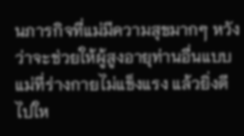นภารกิจที่แม่มีความสุขมากๆ หวังว่าจะช่วยให้ผู้สูงอายุท่านอื่นแบบแม่ที่ร่างกายไม่แข็งแรง แล้วยิ่งดีไปให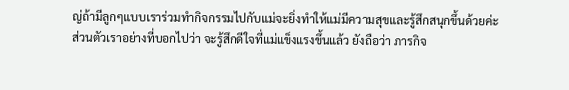ญ่ถ้ามีลูกๆแบบเราร่วมทำกิจกรรมไปกับแม่จะยิ่งทำให้แม่มีความสุขและรู้สึกสนุกขึ้นด้วยค่ะ
ส่วนตัวเราอย่างที่บอกไปว่า จะรู้สึกดีใจที่แม่แข็งแรงขึ้นแล้ว ยังถือว่า ภารกิจ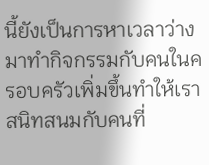นี้ยังเป็นการหาเวลาว่างมาทำกิจกรรมกับคนในครอบครัวเพิ่มขึ้นทำให้เราสนิทสนมกับคนที่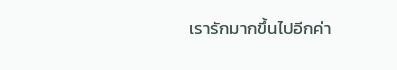เรารักมากขึ้นไปอีกค่า